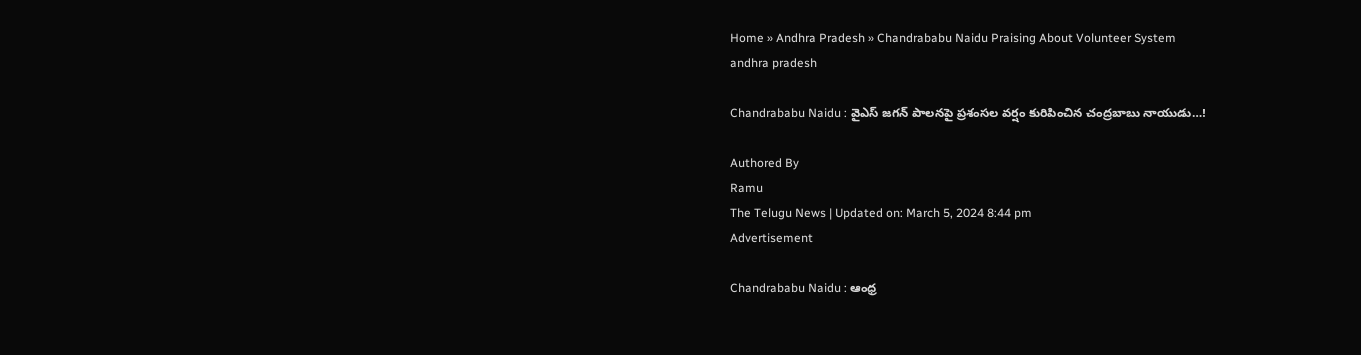Home » Andhra Pradesh » Chandrababu Naidu Praising About Volunteer System
andhra pradesh

Chandrababu Naidu : వైఎస్‌ జగన్ పాలనపై ప్రశంసల వర్షం కురిపించిన చంద్రబాబు నాయుడు…!

Authored By
Ramu
The Telugu News | Updated on: March 5, 2024 8:44 pm
Advertisement

Chandrababu Naidu : ఆంధ్ర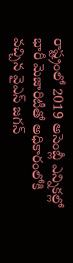రాష్ట్రంలో 2019 అసెంబ్లీ ఎన్నికల్లో భారీ మెజారిటీతో అధికారంలోకి వచ్చిన వైఎస్‌ జగన్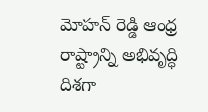మోహన్ రెడ్డి ఆంధ్ర రాష్ట్రాన్ని అభివృద్ధి దిశగా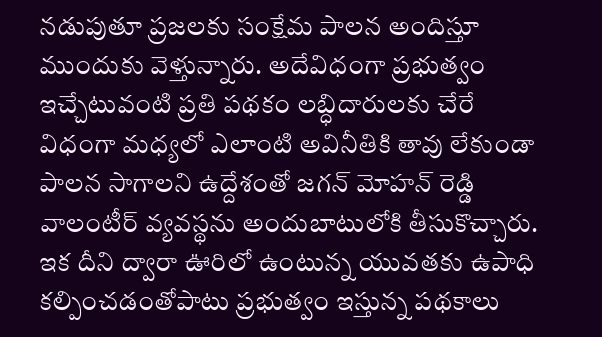నడుపుతూ ప్రజలకు సంక్షేమ పాలన అందిస్తూ ముందుకు వెళ్తున్నారు. అదేవిధంగా ప్రభుత్వం ఇచ్చేటువంటి ప్రతి పథకం లబ్ధిదారులకు చేరే విధంగా మధ్యలో ఎలాంటి అవినీతికి తావు లేకుండా పాలన సాగాలని ఉద్దేశంతో జగన్ మోహన్ రెడ్డి వాలంటీర్ వ్యవస్థను అందుబాటులోకి తీసుకొచ్చారు. ఇక దీని ద్వారా ఊరిలో ఉంటున్న యువతకు ఉపాధి కల్పించడంతోపాటు ప్రభుత్వం ఇస్తున్న పథకాలు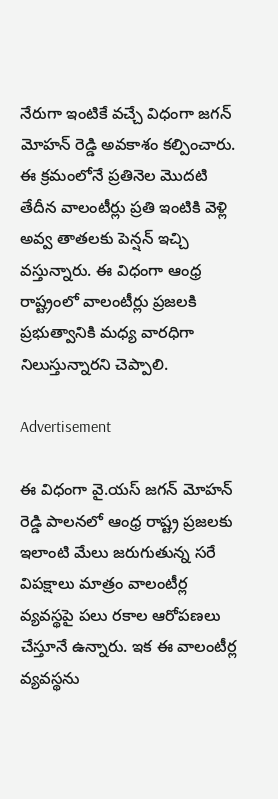నేరుగా ఇంటికే వచ్చే విధంగా జగన్ మోహన్ రెడ్డి అవకాశం కల్పించారు. ఈ క్రమంలోనే ప్రతినెల మొదటి తేదీన వాలంటీర్లు ప్రతి ఇంటికి వెళ్లి అవ్వ తాతలకు పెన్షన్ ఇచ్చి వస్తున్నారు. ఈ విధంగా ఆంధ్ర రాష్ట్రంలో వాలంటీర్లు ప్రజలకి ప్రభుత్వానికి మధ్య వారధిగా నిలుస్తున్నారని చెప్పాలి.

Advertisement

ఈ విధంగా వై.యస్ జగన్ మోహన్ రెడ్డి పాలనలో ఆంధ్ర రాష్ట్ర ప్రజలకు ఇలాంటి మేలు జరుగుతున్న సరే విపక్షాలు మాత్రం వాలంటీర్ల వ్యవస్థపై పలు రకాల ఆరోపణలు చేస్తూనే ఉన్నారు. ఇక ఈ వాలంటీర్ల వ్యవస్థను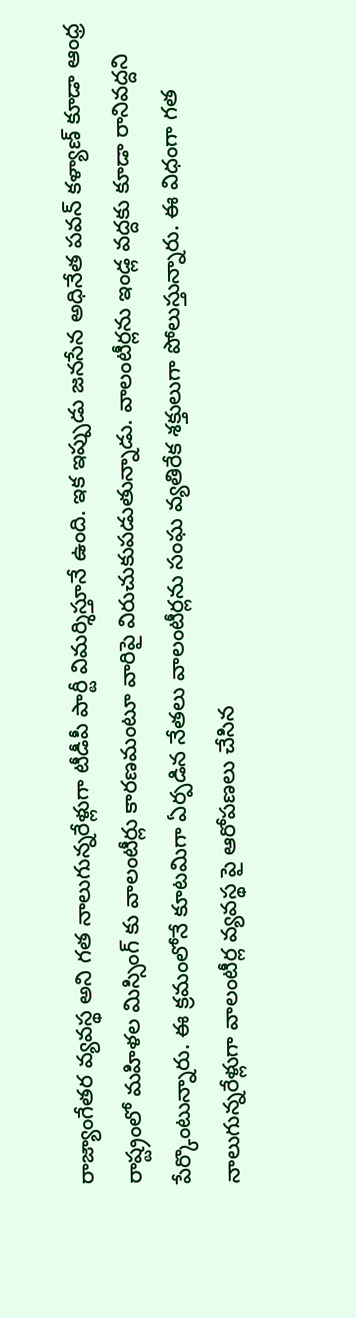రాజ్యాంగేతర వ్యవస్థ అని గత నాలుగున్నరేళ్లుగా టీడీపీ పార్టీ విమర్శిస్తూనే ఉంది. ఇక ఇప్పుడు జనసేన అధినేత పవన్ కళ్యాణ్ కూడా ఆంధ్ర రాష్ట్రంలో మహిళల మిస్సింగ్ కు వాలంటీర్లు కారణమంటూ వారిపై విరుచుకుపడుతున్నాడు. వాలంటీర్లను ఇండ్ల వద్దకు కూడా రానివద్దని పేర్కొంటున్నారు. ఈ క్రమంలోనే కూటమిగా ఏర్పడిన నేతలు వాలంటీర్లను సంఘ వ్యతిరేక శక్తులుగా పోలుస్తున్నారు. ఈ విధంగా గత నాలుగున్నరేళ్లుగా వాలంటీర్ల వ్యవస్థ పై ఆరోపణలు చేసిన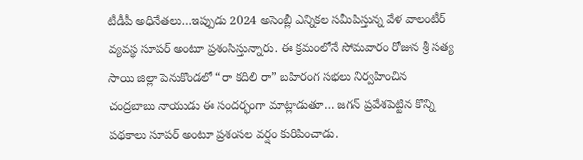టీడీపీ అధినేతలు…ఇప్పుడు 2024 అసెంబ్లీ ఎన్నికల సమీపిస్తున్న వేళ వాలంటీర్ వ్యవస్థ సూపర్ అంటూ ప్రశంసిస్తున్నారు. ఈ క్రమంలోనే సోమవారం రోజున శ్రీ సత్య సాయి జిల్లా పెనుకొండలో “రా కదిలి రా” బహిరంగ సభలు నిర్వహించిన చంద్రబాబు నాయుడు ఈ సందర్భంగా మాట్లాడుతూ… జగన్ ప్రవేశపెట్టిన కొన్ని పథకాలు సూపర్ అంటూ ప్రశంసల వర్షం కురిపించాడు.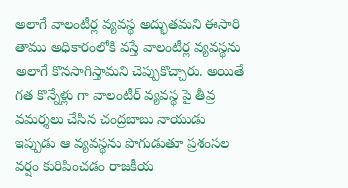అలాగే వాలంటీర్ల వ్యవస్థ అద్భుతమని ఈసారి తాము అధికారంలోకి వస్తే వాలంటీర్ల వ్యవస్థను అలాగే కొనసాగిస్తామని చెప్పుకొచ్చారు. అయితే గత కొన్నేళ్లు గా వాలంటీర్ వ్యవస్థ పై తీవ్ర వమర్శలు చేసిన చంద్రబాబు నాయుడు ఇప్పుడు ఆ వ్యవస్థను పొగుడుతూ ప్రశంసల వర్షం కురిపించడం రాజకీయ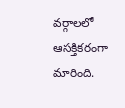వర్గాలలో ఆసక్తికరంగా మారింది.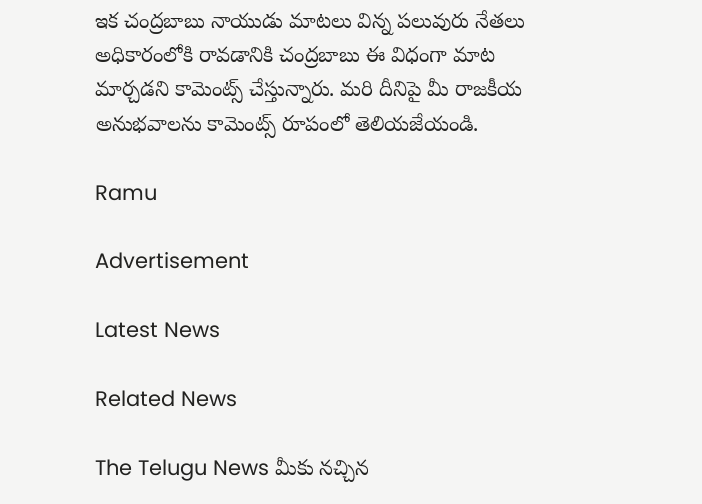ఇక చంద్రబాబు నాయుడు మాటలు విన్న పలువురు నేతలు అధికారంలోకి రావడానికి చంద్రబాబు ఈ విధంగా మాట మార్చడని కామెంట్స్ చేస్తున్నారు. మరి దీనిపై మీ రాజకీయ అనుభవాలను కామెంట్స్ రూపంలో తెలియజేయండి.

Ramu

Advertisement

Latest News

Related News

The Telugu News మీకు నచ్చిన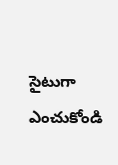సైటుగా ఎంచుకోండి